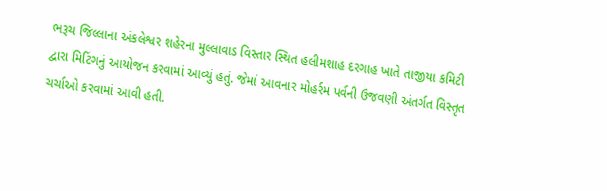ભરૂચ જિલ્લાના અંકલેશ્વર શહેરના મુલ્લાવાડ વિસ્તાર સ્થિત હલીમશાહ દરગાહ ખાતે તાજીયા કમિટી દ્વારા મિટિંગનું આયોજન કરવામાં આવ્યું હતું. જેમાં આવનાર મોહર્રમ પર્વની ઉજવણી અંતર્ગત વિસ્તૃત ચર્ચાઓ કરવામાં આવી હતી.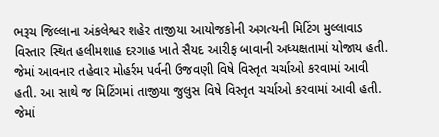ભરૂચ જિલ્લાના અંકલેશ્વર શહેર તાજીયા આયોજકોની અગત્યની મિટિંગ મુલ્લાવાડ વિસ્તાર સ્થિત હલીમશાહ દરગાહ ખાતે સૈયદ આરીફ બાવાની અધ્યક્ષતામાં યોજાય હતી. જેમાં આવનાર તહેવાર મોહર્રમ પર્વની ઉજવણી વિષે વિસ્તૃત ચર્ચાઓ કરવામાં આવી હતી. આ સાથે જ મિટિંગમાં તાજીયા જુલુસ વિષે વિસ્તૃત ચર્ચાઓ કરવામાં આવી હતી. જેમાં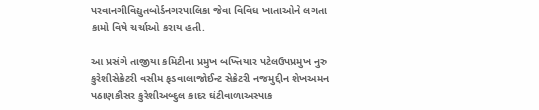પરવાનગીવિદ્યુતબોર્ડનગરપાલિકા જેવા વિવિધ ખાતાઓને લગતા કામો વિષે ચર્ચાઓ કરાય હતી.

આ પ્રસંગે તાજીયા કમિટીના પ્રમુખ બખ્તિયાર પટેલઉપપ્રમુખ નુરુ કુરેશીસેક્રેટરી વસીમ ફડવાલાજોઈન્ટ સેક્રેટરી નજમુદ્દીન શેખઅમન પઠાણકૌસર કુરેશીઅબ્દુલ કાદર ઘંટીવાળાઅસ્પાક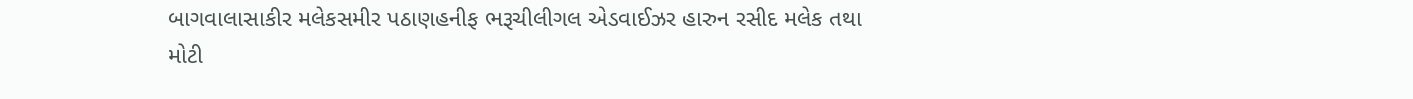બાગવાલાસાકીર મલેકસમીર પઠાણહનીફ ભરૂચીલીગલ એડવાઈઝર હારુન રસીદ મલેક તથા મોટી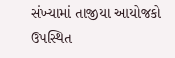સંખ્યામાં તાજીયા આયોજકો ઉપસ્થિત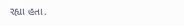રહ્યા હતા.